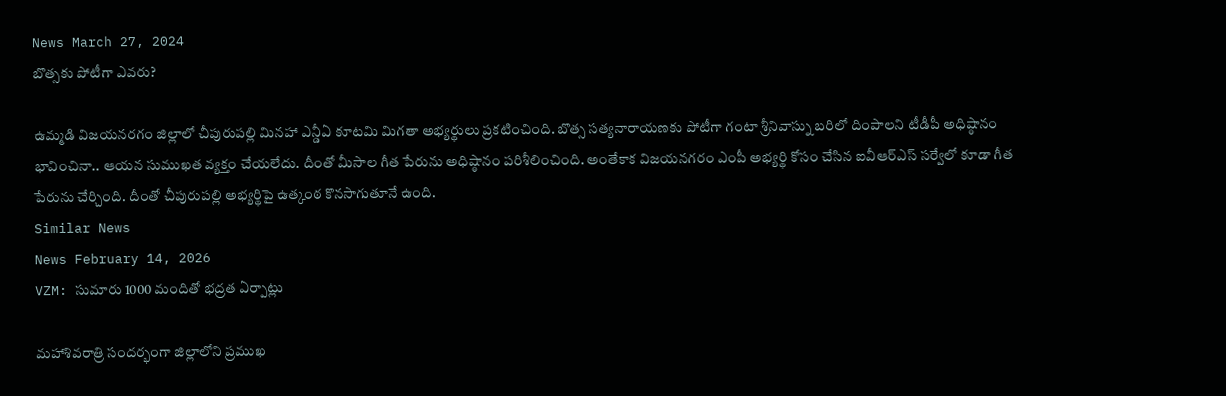News March 27, 2024
బొత్సకు పోటీగా ఎవరు?

ఉమ్మడి విజయనరగం జిల్లాలో చీపురుపల్లి మినహా ఎన్డీఏ కూటమి మిగతా అభ్యర్థులు ప్రకటించింది. బొత్స సత్యనారాయణకు పోటీగా గంటా శ్రీనివాస్ను బరిలో దింపాలని టీడీపీ అధిష్ఠానం భావించినా.. ఆయన సుముఖత వ్యక్తం చేయలేదు. దీంతో మీసాల గీత పేరును అధిష్ఠానం పరిశీలించింది. అంతేకాక విజయనగరం ఎంపీ అభ్యర్థి కోసం చేసిన ఐవీఆర్ఎస్ సర్వేలో కూడా గీత పేరును చేర్చింది. దీంతో చీపురుపల్లి అభ్యర్థిపై ఉత్కంఠ కొనసాగుతూనే ఉంది.
Similar News
News February 14, 2026
VZM: సుమారు 1000 మందితో భద్రత ఏర్పాట్లు

మహాశివరాత్రి సందర్భంగా జిల్లాలోని ప్రముఖ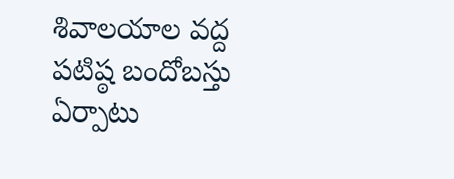శివాలయాల వద్ద పటిష్ఠ బందోబస్తు ఏర్పాటు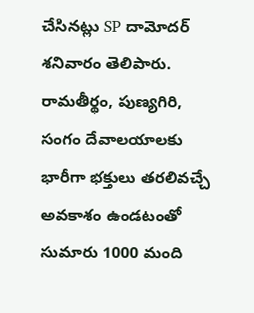చేసినట్లు SP దామోదర్ శనివారం తెలిపారు. రామతీర్థం, పుణ్యగిరి, సంగం దేవాలయాలకు భారీగా భక్తులు తరలివచ్చే అవకాశం ఉండటంతో సుమారు 1000 మంది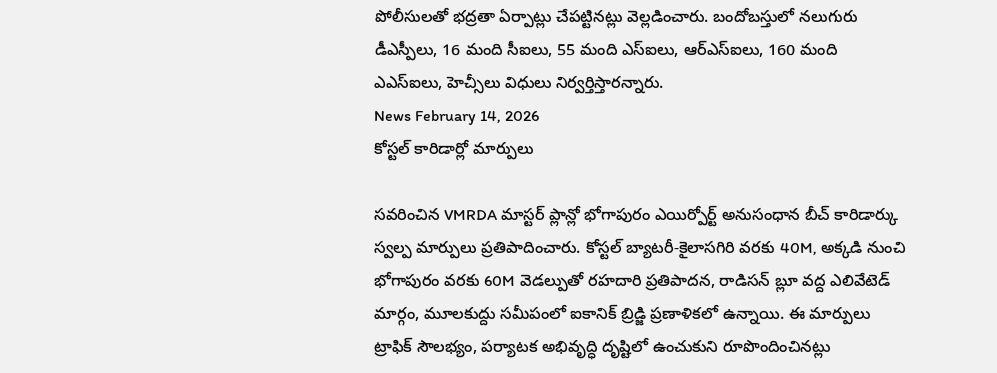పోలీసులతో భద్రతా ఏర్పాట్లు చేపట్టినట్లు వెల్లడించారు. బందోబస్తులో నలుగురు డీఎస్పీలు, 16 మంది సీఐలు, 55 మంది ఎస్ఐలు, ఆర్ఎస్ఐలు, 160 మంది ఎఎస్ఐలు, హెచ్సీలు విధులు నిర్వర్తిస్తారన్నారు.
News February 14, 2026
కోస్టల్ కారిడార్లో మార్పులు

సవరించిన VMRDA మాస్టర్ ప్లాన్లో భోగాపురం ఎయిర్పోర్ట్ అనుసంధాన బీచ్ కారిడార్కు స్వల్ప మార్పులు ప్రతిపాదించారు. కోస్టల్ బ్యాటరీ-కైలాసగిరి వరకు 40M, అక్కడి నుంచి భోగాపురం వరకు 60M వెడల్పుతో రహదారి ప్రతిపాదన, రాడిసన్ బ్లూ వద్ద ఎలివేటెడ్ మార్గం, మూలకుద్దు సమీపంలో ఐకానిక్ బ్రిడ్జి ప్రణాళికలో ఉన్నాయి. ఈ మార్పులు ట్రాఫిక్ సౌలభ్యం, పర్యాటక అభివృద్ధి దృష్టిలో ఉంచుకుని రూపొందించినట్లు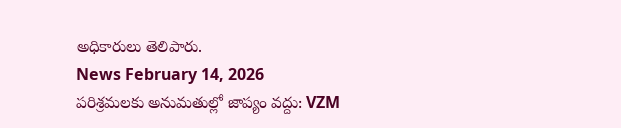అధికారులు తెలిపారు.
News February 14, 2026
పరిశ్రమలకు అనుమతుల్లో జాప్యం వద్దు: VZM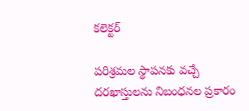కలెక్టర్

పరిశ్రమల స్థాపనకు వచ్చే దరఖాస్తులను నిబంధనల ప్రకారం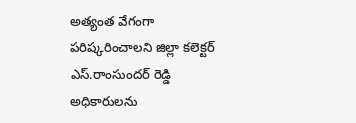అత్యంత వేగంగా పరిష్కరించాలని జిల్లా కలెక్టర్ ఎస్.రాంసుందర్ రెడ్డి అధికారులను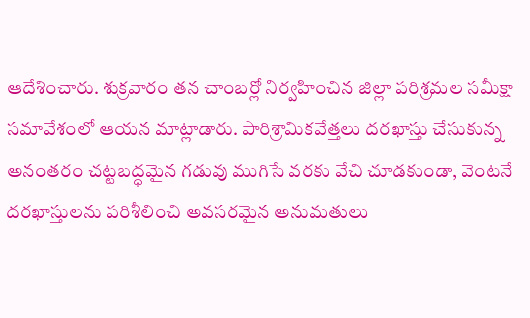ఆదేశించారు. శుక్రవారం తన చాంబర్లో నిర్వహించిన జిల్లా పరిశ్రమల సమీక్షా సమావేశంలో ఆయన మాట్లాడారు. పారిశ్రామికవేత్తలు దరఖాస్తు చేసుకున్న అనంతరం చట్టబద్ధమైన గడువు ముగిసే వరకు వేచి చూడకుండా, వెంటనే దరఖాస్తులను పరిశీలించి అవసరమైన అనుమతులు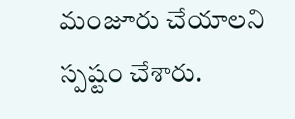మంజూరు చేయాలని స్పష్టం చేశారు.